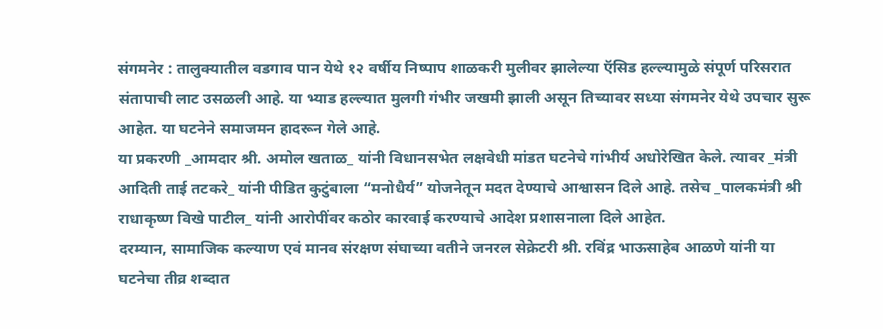संगमनेर : तालुक्यातील वडगाव पान येथे १२ वर्षीय निष्पाप शाळकरी मुलीवर झालेल्या ऍसिड हल्ल्यामुळे संपूर्ण परिसरात संतापाची लाट उसळली आहे. या भ्याड हल्ल्यात मुलगी गंभीर जखमी झाली असून तिच्यावर सध्या संगमनेर येथे उपचार सुरू आहेत. या घटनेने समाजमन हादरून गेले आहे.
या प्रकरणी _आमदार श्री. अमोल खताळ_ यांनी विधानसभेत लक्षवेधी मांडत घटनेचे गांभीर्य अधोरेखित केले. त्यावर _मंत्री आदिती ताई तटकरे_ यांनी पीडित कुटुंबाला “मनोधैर्य” योजनेतून मदत देण्याचे आश्वासन दिले आहे. तसेच _पालकमंत्री श्री राधाकृष्ण विखे पाटील_ यांनी आरोपींवर कठोर कारवाई करण्याचे आदेश प्रशासनाला दिले आहेत.
दरम्यान, सामाजिक कल्याण एवं मानव संरक्षण संघाच्या वतीने जनरल सेक्रेटरी श्री. रविंद्र भाऊसाहेब आळणे यांनी या घटनेचा तीव्र शब्दात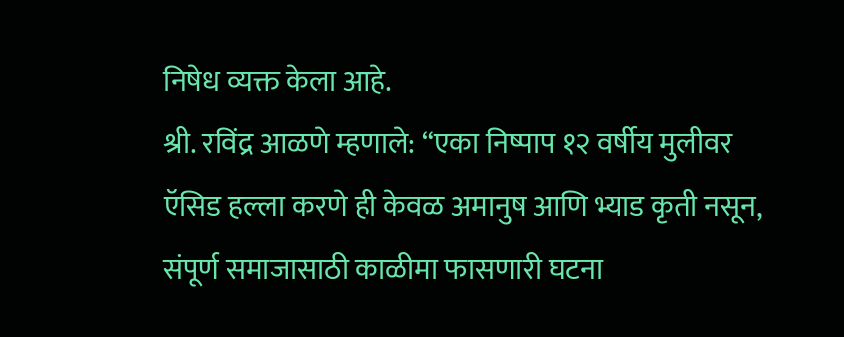निषेध व्यक्त केला आहे.
श्री. रविंद्र आळणे म्हणाले: “एका निष्पाप १२ वर्षीय मुलीवर ऍसिड हल्ला करणे ही केवळ अमानुष आणि भ्याड कृती नसून, संपूर्ण समाजासाठी काळीमा फासणारी घटना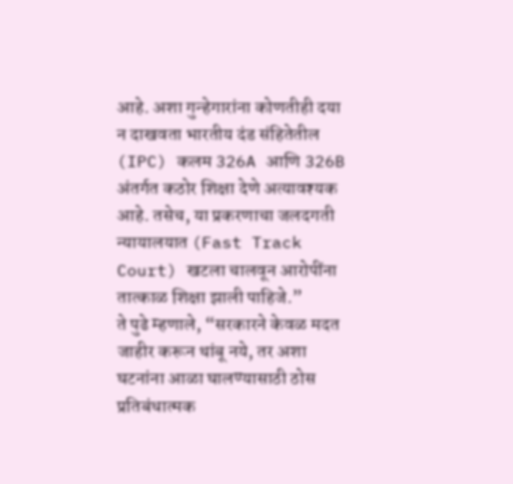आहे. अशा गुन्हेगारांना कोणतीही दया न दाखवता भारतीय दंड संहितेतील (IPC) कलम 326A आणि 326B अंतर्गत कठोर शिक्षा देणे अत्यावश्यक आहे. तसेच, या प्रकरणाचा जलदगती न्यायालयात (Fast Track Court) खटला चालवून आरोपींना तात्काळ शिक्षा झाली पाहिजे.”
ते पुढे म्हणाले, “सरकारने केवळ मदत जाहीर करून थांबू नये, तर अशा घटनांना आळा घालण्यासाठी ठोस प्रतिबंधात्मक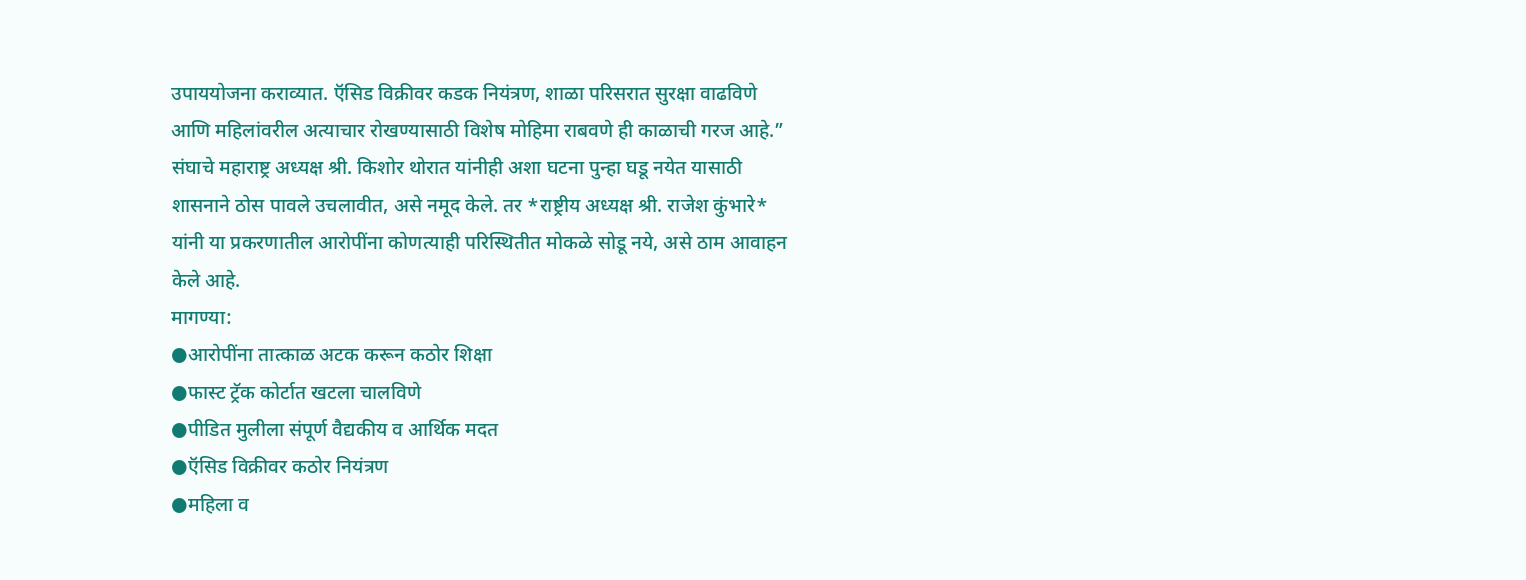उपाययोजना कराव्यात. ऍसिड विक्रीवर कडक नियंत्रण, शाळा परिसरात सुरक्षा वाढविणे आणि महिलांवरील अत्याचार रोखण्यासाठी विशेष मोहिमा राबवणे ही काळाची गरज आहे.”
संघाचे महाराष्ट्र अध्यक्ष श्री. किशोर थोरात यांनीही अशा घटना पुन्हा घडू नयेत यासाठी शासनाने ठोस पावले उचलावीत, असे नमूद केले. तर *राष्ट्रीय अध्यक्ष श्री. राजेश कुंभारे* यांनी या प्रकरणातील आरोपींना कोणत्याही परिस्थितीत मोकळे सोडू नये, असे ठाम आवाहन केले आहे.
मागण्या:
●आरोपींना तात्काळ अटक करून कठोर शिक्षा
●फास्ट ट्रॅक कोर्टात खटला चालविणे
●पीडित मुलीला संपूर्ण वैद्यकीय व आर्थिक मदत
●ऍसिड विक्रीवर कठोर नियंत्रण
●महिला व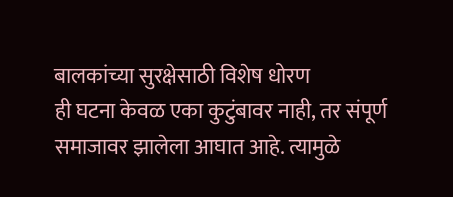बालकांच्या सुरक्षेसाठी विशेष धोरण
ही घटना केवळ एका कुटुंबावर नाही, तर संपूर्ण समाजावर झालेला आघात आहे. त्यामुळे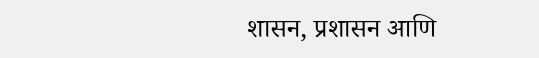शासन, प्रशासन आणि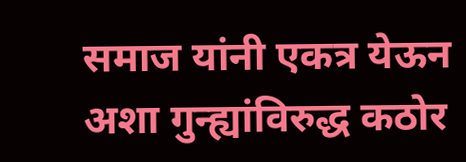समाज यांनी एकत्र येऊन अशा गुन्ह्यांविरुद्ध कठोर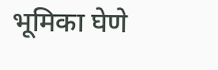भूमिका घेणे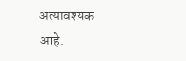अत्यावश्यक आहे.